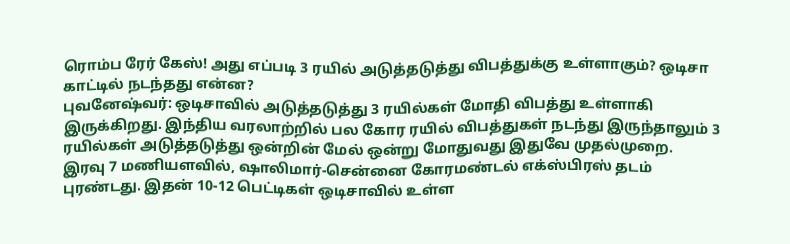ரொம்ப ரேர் கேஸ்! அது எப்படி 3 ரயில் அடுத்தடுத்து விபத்துக்கு உள்ளாகும்? ஒடிசா காட்டில் நடந்தது என்ன?
புவனேஷ்வர்: ஒடிசாவில் அடுத்தடுத்து 3 ரயில்கள் மோதி விபத்து உள்ளாகி இருக்கிறது. இந்திய வரலாற்றில் பல கோர ரயில் விபத்துகள் நடந்து இருந்தாலும் 3 ரயில்கள் அடுத்தடுத்து ஒன்றின் மேல் ஒன்று மோதுவது இதுவே முதல்முறை.
இரவு 7 மணியளவில், ஷாலிமார்-சென்னை கோரமண்டல் எக்ஸ்பிரஸ் தடம் புரண்டது. இதன் 10-12 பெட்டிகள் ஒடிசாவில் உள்ள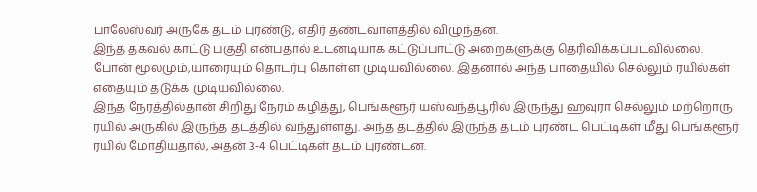பாலேஸ்வர் அருகே தடம் புரண்டு, எதிர் தண்டவாளத்தில் விழுந்தன.
இந்த தகவல் காட்டு பகுதி என்பதால் உடனடியாக கட்டுப்பாட்டு அறைகளுக்கு தெரிவிக்கப்படவில்லை. போன் மூலமும்,யாரையும் தொடர்பு கொள்ள முடியவில்லை. இதனால் அந்த பாதையில் செல்லும் ரயில்கள் எதையும் தடுக்க முடியவில்லை.
இந்த நேரத்தில்தான் சிறிது நேரம் கழித்து, பெங்களூர் யஸ்வந்த்பூரில் இருந்து ஹவுரா செல்லும் மற்றொரு ரயில் அருகில் இருந்த தடத்தில் வந்துள்ளது. அந்த தடத்தில் இருந்த தடம் புரண்ட பெட்டிகள் மீது பெங்களூர் ரயில் மோதியதால், அதன் 3-4 பெட்டிகள் தடம் புரண்டன.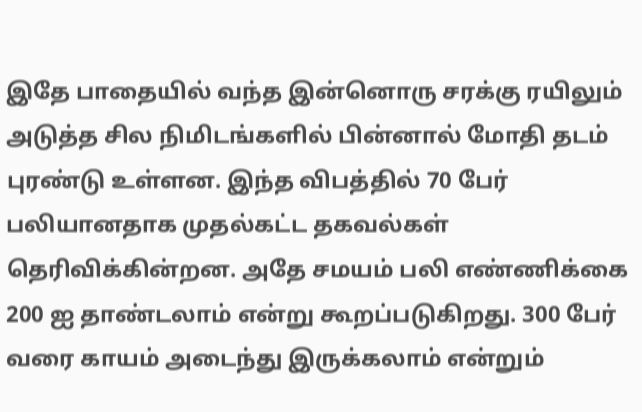இதே பாதையில் வந்த இன்னொரு சரக்கு ரயிலும் அடுத்த சில நிமிடங்களில் பின்னால் மோதி தடம் புரண்டு உள்ளன. இந்த விபத்தில் 70 பேர் பலியானதாக முதல்கட்ட தகவல்கள் தெரிவிக்கின்றன. அதே சமயம் பலி எண்ணிக்கை 200 ஐ தாண்டலாம் என்று கூறப்படுகிறது. 300 பேர் வரை காயம் அடைந்து இருக்கலாம் என்றும்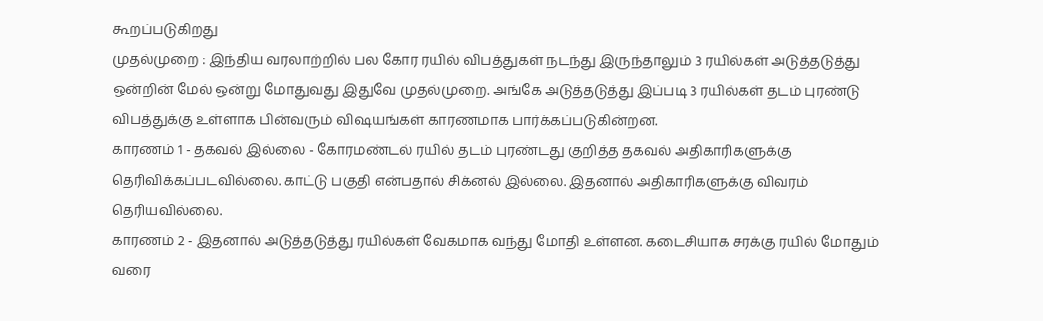கூறப்படுகிறது
முதல்முறை : இந்திய வரலாற்றில் பல கோர ரயில் விபத்துகள் நடந்து இருந்தாலும் 3 ரயில்கள் அடுத்தடுத்து ஒன்றின் மேல் ஒன்று மோதுவது இதுவே முதல்முறை. அங்கே அடுத்தடுத்து இப்படி 3 ரயில்கள் தடம் புரண்டு விபத்துக்கு உள்ளாக பின்வரும் விஷயங்கள் காரணமாக பார்க்கப்படுகின்றன.
காரணம் 1 - தகவல் இல்லை - கோரமண்டல் ரயில் தடம் புரண்டது குறித்த தகவல் அதிகாரிகளுக்கு தெரிவிக்கப்படவில்லை. காட்டு பகுதி என்பதால் சிக்னல் இல்லை. இதனால் அதிகாரிகளுக்கு விவரம் தெரியவில்லை.
காரணம் 2 - இதனால் அடுத்தடுத்து ரயில்கள் வேகமாக வந்து மோதி உள்ளன. கடைசியாக சரக்கு ரயில் மோதும் வரை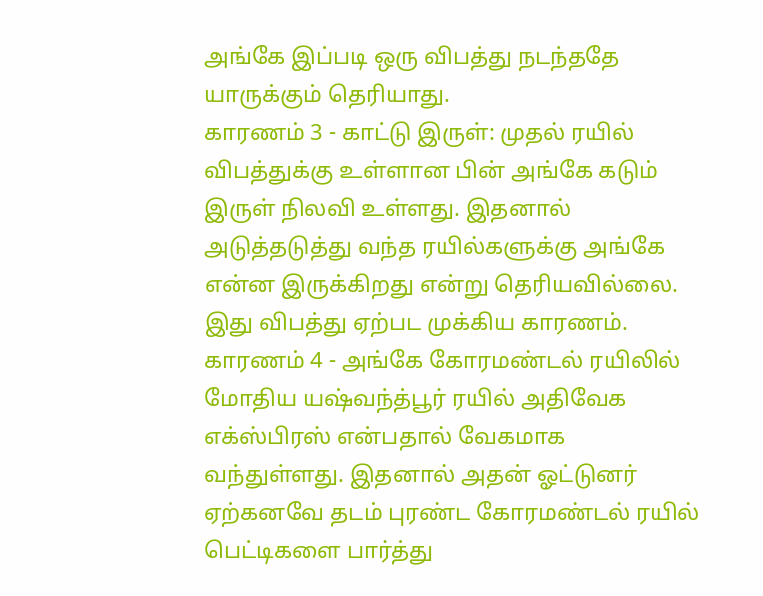அங்கே இப்படி ஒரு விபத்து நடந்ததே யாருக்கும் தெரியாது.
காரணம் 3 - காட்டு இருள்: முதல் ரயில் விபத்துக்கு உள்ளான பின் அங்கே கடும் இருள் நிலவி உள்ளது. இதனால் அடுத்தடுத்து வந்த ரயில்களுக்கு அங்கே என்ன இருக்கிறது என்று தெரியவில்லை. இது விபத்து ஏற்பட முக்கிய காரணம்.
காரணம் 4 - அங்கே கோரமண்டல் ரயிலில் மோதிய யஷ்வந்த்பூர் ரயில் அதிவேக எக்ஸ்பிரஸ் என்பதால் வேகமாக வந்துள்ளது. இதனால் அதன் ஓட்டுனர் ஏற்கனவே தடம் புரண்ட கோரமண்டல் ரயில் பெட்டிகளை பார்த்து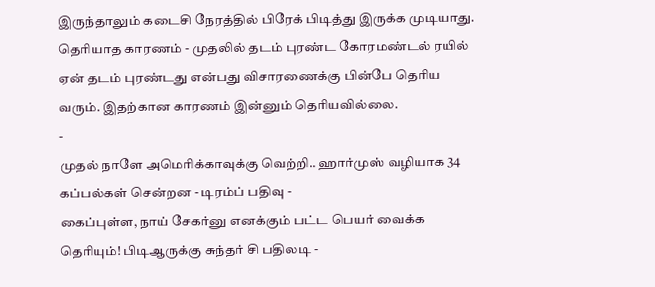இருந்தாலும் கடைசி நேரத்தில் பிரேக் பிடித்து இருக்க முடியாது.
தெரியாத காரணம் - முதலில் தடம் புரண்ட கோரமண்டல் ரயில் ஏன் தடம் புரண்டது என்பது விசாரணைக்கு பின்பே தெரிய வரும். இதற்கான காரணம் இன்னும் தெரியவில்லை.
-
முதல் நாளே அமெரிக்காவுக்கு வெற்றி.. ஹார்முஸ் வழியாக 34 கப்பல்கள் சென்றன - டிரம்ப் பதிவு -
கைப்புள்ள, நாய் சேகர்னு எனக்கும் பட்ட பெயர் வைக்க தெரியும்! பிடிஆருக்கு சுந்தர் சி பதிலடி -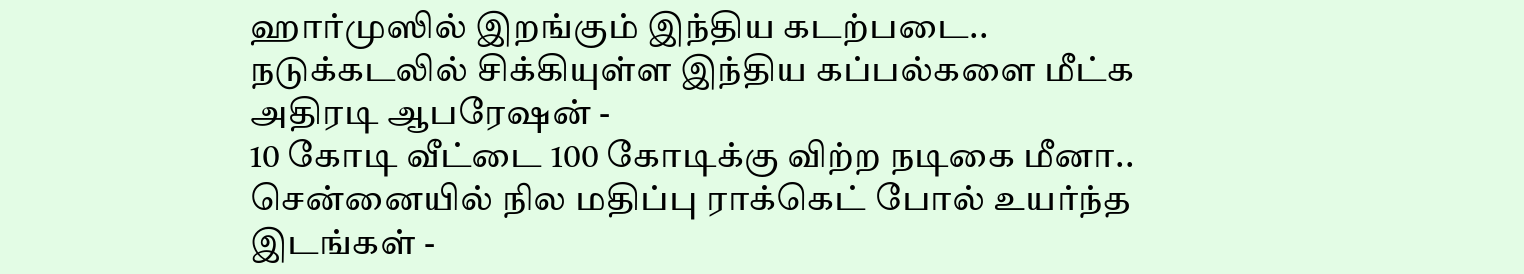ஹார்முஸில் இறங்கும் இந்திய கடற்படை.. நடுக்கடலில் சிக்கியுள்ள இந்திய கப்பல்களை மீட்க அதிரடி ஆபரேஷன் -
10 கோடி வீட்டை 100 கோடிக்கு விற்ற நடிகை மீனா.. சென்னையில் நில மதிப்பு ராக்கெட் போல் உயர்ந்த இடங்கள் -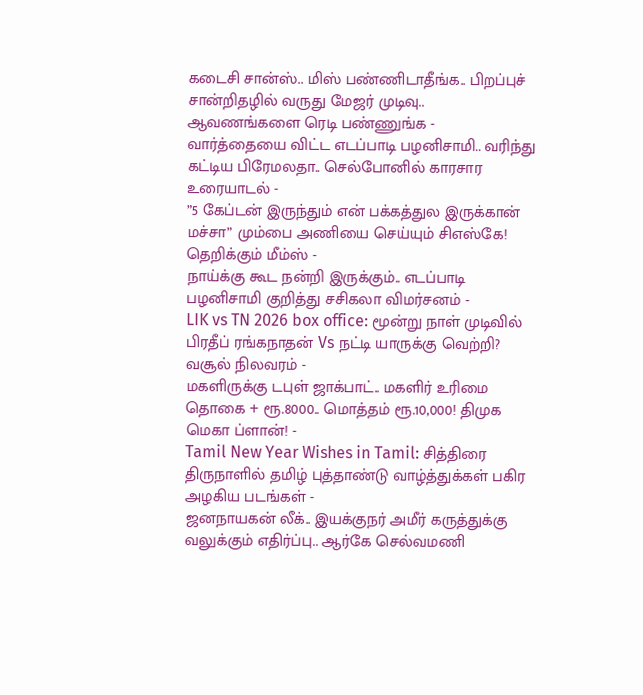கடைசி சான்ஸ்.. மிஸ் பண்ணிடாதீங்க.. பிறப்புச் சான்றிதழில் வருது மேஜர் முடிவு.. ஆவணங்களை ரெடி பண்ணுங்க -
வார்த்தையை விட்ட எடப்பாடி பழனிசாமி.. வரிந்து கட்டிய பிரேமலதா.. செல்போனில் காரசார உரையாடல் -
”5 கேப்டன் இருந்தும் என் பக்கத்துல இருக்கான் மச்சா” மும்பை அணியை செய்யும் சிஎஸ்கே! தெறிக்கும் மீம்ஸ் -
நாய்க்கு கூட நன்றி இருக்கும்.. எடப்பாடி பழனிசாமி குறித்து சசிகலா விமர்சனம் -
LIK vs TN 2026 box office: மூன்று நாள் முடிவில் பிரதீப் ரங்கநாதன் Vs நட்டி யாருக்கு வெற்றி? வசூல் நிலவரம் -
மகளிருக்கு டபுள் ஜாக்பாட்.. மகளிர் உரிமை தொகை + ரூ.8000.. மொத்தம் ரூ.10,000! திமுக மெகா ப்ளான்! -
Tamil New Year Wishes in Tamil: சித்திரை திருநாளில் தமிழ் புத்தாண்டு வாழ்த்துக்கள் பகிர அழகிய படங்கள் -
ஜனநாயகன் லீக்.. இயக்குநர் அமீர் கருத்துக்கு வலுக்கும் எதிர்ப்பு.. ஆர்கே செல்வமணி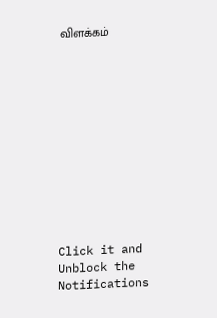விளக்கம்












Click it and Unblock the Notifications